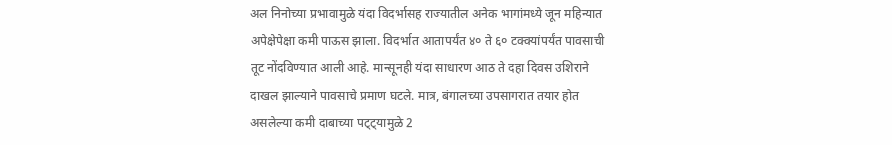अल निनोच्या प्रभावामुळे यंदा विदर्भासह राज्यातील अनेक भागांमध्ये जून महिन्यात अपेक्षेपेक्षा कमी पाऊस झाला. विदर्भात आतापर्यंत ४० ते ६० टक्क्यांपर्यंत पावसाची तूट नोंदविण्यात आली आहे. मान्सूनही यंदा साधारण आठ ते दहा दिवस उशिराने दाखल झाल्याने पावसाचे प्रमाण घटले. मात्र, बंगालच्या उपसागरात तयार होत असलेल्या कमी दाबाच्या पट्ट्यामुळे 2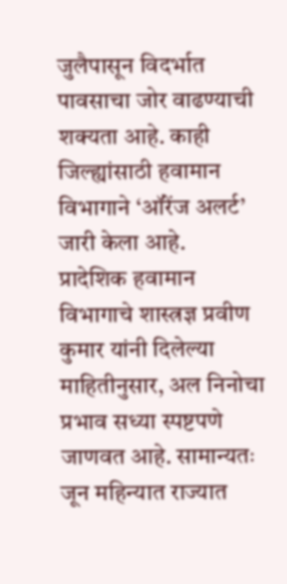जुलैपासून विदर्भात पावसाचा जोर वाढण्याची शक्यता आहे. काही जिल्ह्यांसाठी हवामान विभागाने ‘ऑरेंज अलर्ट’ जारी केला आहे.
प्रादेशिक हवामान विभागाचे शास्त्रज्ञ प्रवीण कुमार यांनी दिलेल्या माहितीनुसार, अल निनोचा प्रभाव सध्या स्पष्टपणे जाणवत आहे. सामान्यतः जून महिन्यात राज्यात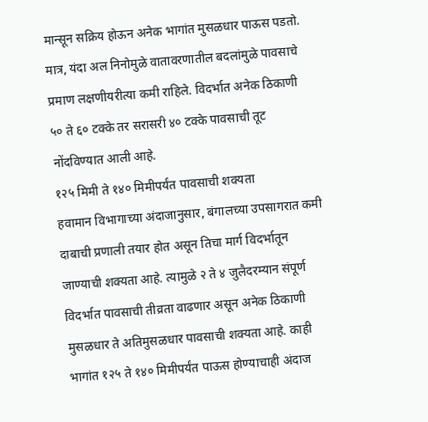मान्सून सक्रिय होऊन अनेक भागांत मुसळधार पाऊस पडतो. मात्र, यंदा अल निनोमुळे वातावरणातील बदलांमुळे पावसाचे प्रमाण लक्षणीयरीत्या कमी राहिले. विदर्भात अनेक ठिकाणी ५० ते ६० टक्के तर सरासरी ४० टक्के पावसाची तूट नोंदविण्यात आली आहे.
१२५ मिमी ते १४० मिमीपर्यंत पावसाची शक्यता
हवामान विभागाच्या अंदाजानुसार, बंगालच्या उपसागरात कमी दाबाची प्रणाली तयार होत असून तिचा मार्ग विदर्भातून जाण्याची शक्यता आहे. त्यामुळे २ ते ४ जुलैदरम्यान संपूर्ण विदर्भात पावसाची तीव्रता वाढणार असून अनेक ठिकाणी मुसळधार ते अतिमुसळधार पावसाची शक्यता आहे. काही भागांत १२५ ते १४० मिमीपर्यंत पाऊस होण्याचाही अंदाज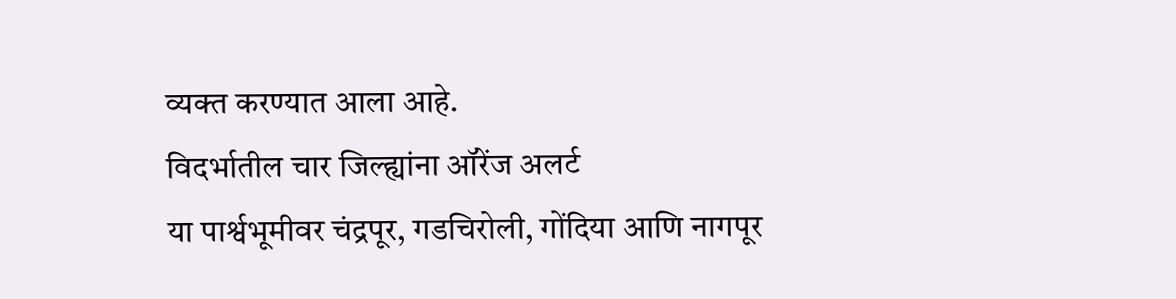व्यक्त करण्यात आला आहे.
विदर्भातील चार जिल्ह्यांना ऑरेंज अलर्ट
या पार्श्वभूमीवर चंद्रपूर, गडचिरोली, गोंदिया आणि नागपूर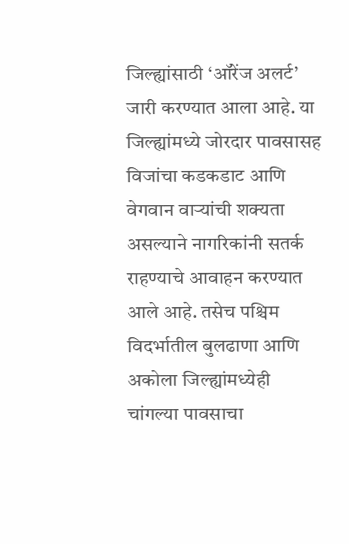जिल्ह्यांसाठी ‘ऑरेंज अलर्ट’ जारी करण्यात आला आहे. या जिल्ह्यांमध्ये जोरदार पावसासह विजांचा कडकडाट आणि वेगवान वाऱ्यांची शक्यता असल्याने नागरिकांनी सतर्क राहण्याचे आवाहन करण्यात आले आहे. तसेच पश्चिम विदर्भातील बुलढाणा आणि अकोला जिल्ह्यांमध्येही चांगल्या पावसाचा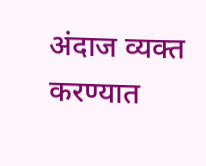अंदाज व्यक्त करण्यात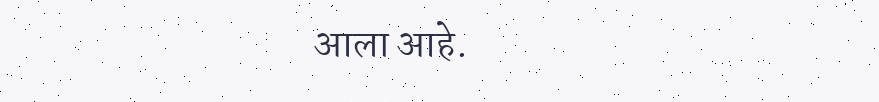आला आहे.